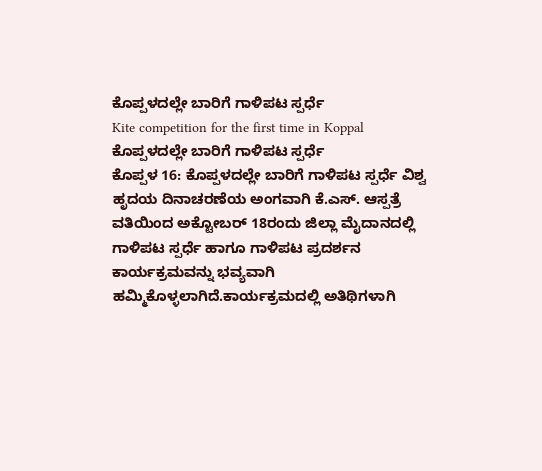ಕೊಪ್ಪಳದಲ್ಲೇ ಬಾರಿಗೆ ಗಾಳಿಪಟ ಸ್ಪರ್ಧೆ
Kite competition for the first time in Koppal
ಕೊಪ್ಪಳದಲ್ಲೇ ಬಾರಿಗೆ ಗಾಳಿಪಟ ಸ್ಪರ್ಧೆ
ಕೊಪ್ಪಳ 16: ಕೊಪ್ಪಳದಲ್ಲೇ ಬಾರಿಗೆ ಗಾಳಿಪಟ ಸ್ಪರ್ಧೆ ವಿಶ್ವ ಹೃದಯ ದಿನಾಚರಣೆಯ ಅಂಗವಾಗಿ ಕೆ.ಎಸ್. ಆಸ್ಪತ್ರೆ ವತಿಯಿಂದ ಅಕ್ಟೋಬರ್ 18ರಂದು ಜಿಲ್ಲಾ ಮೈದಾನದಲ್ಲಿ ಗಾಳಿಪಟ ಸ್ಪರ್ಧೆ ಹಾಗೂ ಗಾಳಿಪಟ ಪ್ರದರ್ಶನ ಕಾರ್ಯಕ್ರಮವನ್ನು ಭವ್ಯವಾಗಿ ಹಮ್ಮಿಕೊಳ್ಳಲಾಗಿದೆ.ಕಾರ್ಯಕ್ರಮದಲ್ಲಿ ಅತಿಥಿಗಳಾಗಿ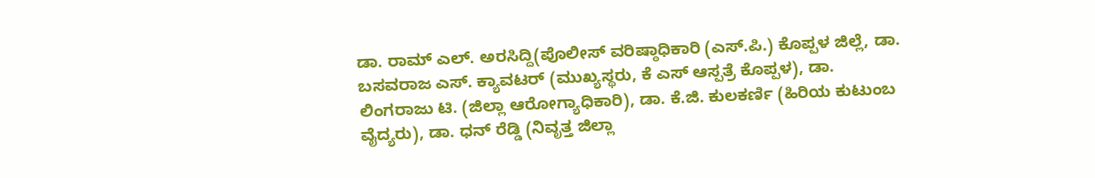ಡಾ. ರಾಮ್ ಎಲ್. ಅರಸಿದ್ದಿ(ಪೊಲೀಸ್ ವರಿಷ್ಠಾಧಿಕಾರಿ (ಎಸ್.ಪಿ.) ಕೊಪ್ಪಳ ಜಿಲ್ಲೆ, ಡಾ. ಬಸವರಾಜ ಎಸ್. ಕ್ಯಾವಟರ್ (ಮುಖ್ಯಸ್ಥರು, ಕೆ ಎಸ್ ಆಸ್ಪತ್ರೆ ಕೊಪ್ಪಳ), ಡಾ. ಲಿಂಗರಾಜು ಟಿ. (ಜಿಲ್ಲಾ ಆರೋಗ್ಯಾಧಿಕಾರಿ), ಡಾ. ಕೆ.ಜಿ. ಕುಲಕರ್ಣಿ (ಹಿರಿಯ ಕುಟುಂಬ ವೈದ್ಯರು), ಡಾ. ಧನ್ ರೆಡ್ಡಿ (ನಿವೃತ್ತ ಜಿಲ್ಲಾ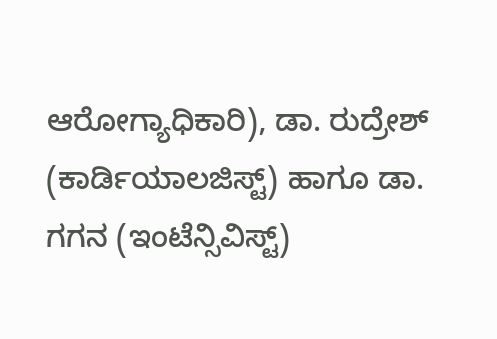ಆರೋಗ್ಯಾಧಿಕಾರಿ), ಡಾ. ರುದ್ರೇಶ್ (ಕಾರ್ಡಿಯಾಲಜಿಸ್ಟ್) ಹಾಗೂ ಡಾ. ಗಗನ (ಇಂಟೆನ್ಸಿವಿಸ್ಟ್)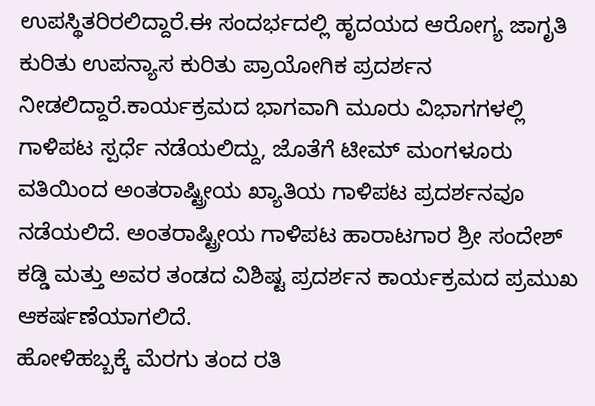ಉಪಸ್ಥಿತರಿರಲಿದ್ದಾರೆ.ಈ ಸಂದರ್ಭದಲ್ಲಿ ಹೃದಯದ ಆರೋಗ್ಯ ಜಾಗೃತಿ ಕುರಿತು ಉಪನ್ಯಾಸ ಕುರಿತು ಪ್ರಾಯೋಗಿಕ ಪ್ರದರ್ಶನ ನೀಡಲಿದ್ದಾರೆ.ಕಾರ್ಯಕ್ರಮದ ಭಾಗವಾಗಿ ಮೂರು ವಿಭಾಗಗಳಲ್ಲಿ ಗಾಳಿಪಟ ಸ್ಪರ್ಧೆ ನಡೆಯಲಿದ್ದು, ಜೊತೆಗೆ ಟೀಮ್ ಮಂಗಳೂರು ವತಿಯಿಂದ ಅಂತರಾಷ್ಟ್ರೀಯ ಖ್ಯಾತಿಯ ಗಾಳಿಪಟ ಪ್ರದರ್ಶನವೂ ನಡೆಯಲಿದೆ. ಅಂತರಾಷ್ಟ್ರೀಯ ಗಾಳಿಪಟ ಹಾರಾಟಗಾರ ಶ್ರೀ ಸಂದೇಶ್ ಕಡ್ಡಿ ಮತ್ತು ಅವರ ತಂಡದ ವಿಶಿಷ್ಟ ಪ್ರದರ್ಶನ ಕಾರ್ಯಕ್ರಮದ ಪ್ರಮುಖ ಆಕರ್ಷಣೆಯಾಗಲಿದೆ.
ಹೋಳಿಹಬ್ಬಕ್ಕೆ ಮೆರಗು ತಂದ ರತಿ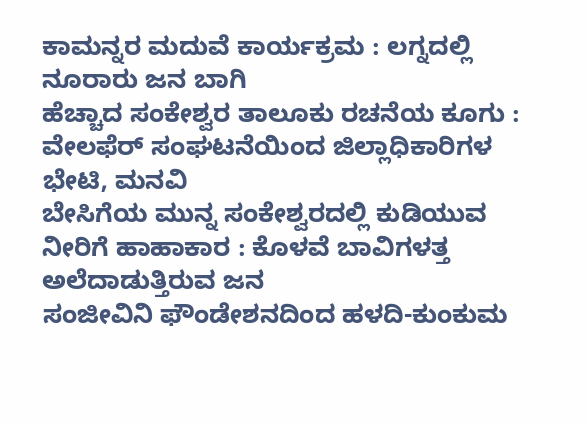ಕಾಮನ್ನರ ಮದುವೆ ಕಾರ್ಯಕ್ರಮ : ಲಗ್ನದಲ್ಲಿ ನೂರಾರು ಜನ ಬಾಗಿ
ಹೆಚ್ಚಾದ ಸಂಕೇಶ್ವರ ತಾಲೂಕು ರಚನೆಯ ಕೂಗು : ವೇಲಫೆರ್ ಸಂಘಟನೆಯಿಂದ ಜಿಲ್ಲಾಧಿಕಾರಿಗಳ ಭೇಟಿ, ಮನವಿ
ಬೇಸಿಗೆಯ ಮುನ್ನ ಸಂಕೇಶ್ವರದಲ್ಲಿ ಕುಡಿಯುವ ನೀರಿಗೆ ಹಾಹಾಕಾರ : ಕೊಳವೆ ಬಾವಿಗಳತ್ತ ಅಲೆದಾಡುತ್ತಿರುವ ಜನ
ಸಂಜೀವಿನಿ ಫೌಂಡೇಶನದಿಂದ ಹಳದಿ-ಕುಂಕುಮ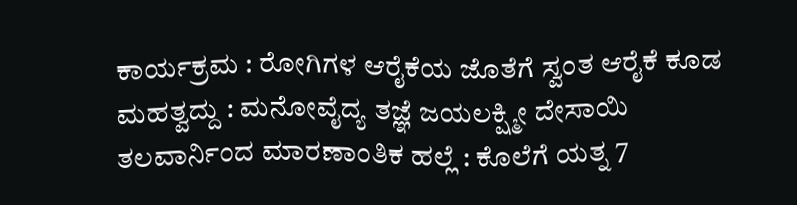ಕಾರ್ಯಕ್ರಮ : ರೋಗಿಗಳ ಆರೈಕೆಯ ಜೊತೆಗೆ ಸ್ವಂತ ಆರೈಕೆ ಕೂಡ ಮಹತ್ವದ್ದು : ಮನೋವೈದ್ಯ ತಜ್ಞೆ ಜಯಲಕ್ಷ್ಮೀ ದೇಸಾಯಿ
ತಲವಾರ್ನಿಂದ ಮಾರಣಾಂತಿಕ ಹಲ್ಲೆ : ಕೊಲೆಗೆ ಯತ್ನ 7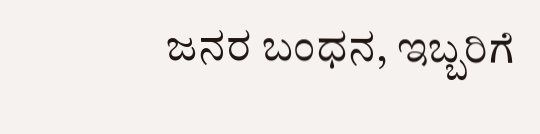ಜನರ ಬಂಧನ, ಇಬ್ಬರಿಗೆ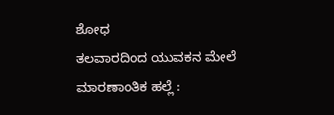ಶೋಧ
ತಲವಾರದಿಂದ ಯುವಕನ ಮೇಲೆ ಮಾರಣಾಂತಿಕ ಹಲ್ಲೆ :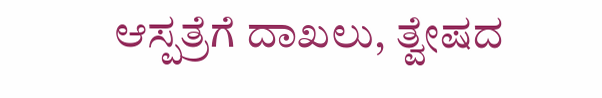ಆಸ್ಪತ್ರೆಗೆ ದಾಖಲು, ತ್ವೇಷದ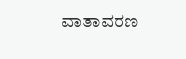ವಾತಾವರಣ